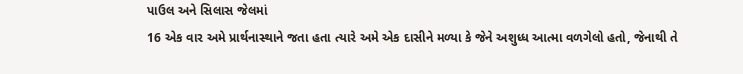પાઉલ અને સિલાસ જેલમાં
16 એક વાર અમે પ્રાર્થનાસ્થાને જતા હતા ત્યારે અમે એક દાસીને મળ્યા કે જેને અશુધ્ધ આત્મા વળગેલો હતો, જેનાથી તે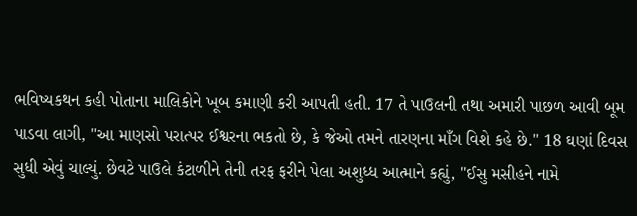ભવિષ્યકથન કહી પોતાના માલિકોને ખૂબ કમાણી કરી આપતી હતી. 17 તે પાઉલની તથા અમારી પાછળ આવી બૂમ પાડવા લાગી, "આ માણસો પરાત્પર ઈશ્વરના ભકતો છે, કે જેઓ તમને તારણના માઁગ વિશે કહે છે." 18 ઘણાં દિવસ સુધી એવું ચાલ્યું. છેવટે પાઉલે કંટાળીને તેની તરફ ફરીને પેલા અશુધ્ધ આત્માને કહ્યું, "ઈસુ મસીહને નામે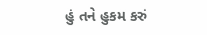હું તને હુકમ કરું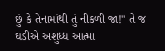છું કે તેનામાંથી તું નીકળી જા!" તે જ ઘડીએ અશુધ્ધ આત્મા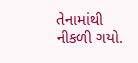તેનામાંથી નીકળી ગયો.